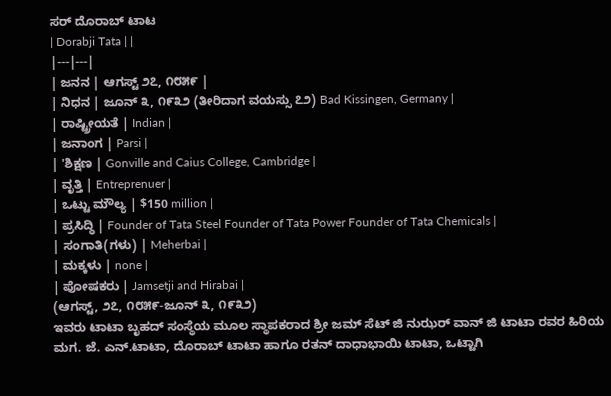ಸರ್ ದೊರಾಬ್ ಟಾಟ
| Dorabji Tata | |
|---|---|
| ಜನನ | ಆಗಸ್ಟ್ ೨೭, ೧೮೫೯ |
| ನಿಧನ | ಜೂನ್ ೩, ೧೯೩೨ (ತೀರಿದಾಗ ವಯಸ್ಸು ೭೨) Bad Kissingen, Germany |
| ರಾಷ್ಟ್ರೀಯತೆ | Indian |
| ಜನಾಂಗ | Parsi |
| 'ಶಿಕ್ಷಣ | Gonville and Caius College, Cambridge |
| ವೃತ್ತಿ | Entreprenuer |
| ಒಟ್ಟು ಮೌಲ್ಯ | $150 million |
| ಪ್ರಸಿದ್ಧಿ | Founder of Tata Steel Founder of Tata Power Founder of Tata Chemicals |
| ಸಂಗಾತಿ(ಗಳು) | Meherbai |
| ಮಕ್ಕಳು | none |
| ಪೋಷಕರು | Jamsetji and Hirabai |
(ಆಗಸ್ಟ್, ೨೭, ೧೮೫೯-ಜೂನ್ ೩, ೧೯೩೨)
ಇವರು ಟಾಟಾ ಬೃಹದ್ ಸಂಸ್ಥೆಯ ಮೂಲ ಸ್ಥಾಪಕರಾದ ಶ್ರೀ ಜಮ್ ಸೆಟ್ ಜಿ ನುಝರ್ ವಾನ್ ಜಿ ಟಾಟಾ ರವರ ಹಿರಿಯ ಮಗ. ಜೆ. ಎನ್.ಟಾಟಾ, ದೊರಾಬ್ ಟಾಟಾ ಹಾಗೂ ರತನ್ ದಾಧಾಭಾಯಿ ಟಾಟಾ, ಒಟ್ಟಾಗಿ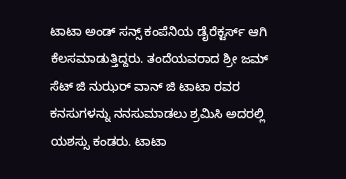ಟಾಟಾ ಅಂಡ್ ಸನ್ಸ್ ಕಂಪೆನಿಯ ಡೈರೆಕ್ಟರ್ಸ್ ಆಗಿ ಕೆಲಸಮಾಡುತ್ತಿದ್ದರು. ತಂದೆಯವರಾದ ಶ್ರೀ ಜಮ್ ಸೆಟ್ ಜಿ ನುಝರ್ ವಾನ್ ಜಿ ಟಾಟಾ ರವರ ಕನಸುಗಳನ್ನು ನನಸುಮಾಡಲು ಶ್ರಮಿಸಿ ಅದರಲ್ಲಿ ಯಶಸ್ಸು ಕಂಡರು. ಟಾಟಾ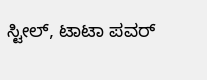ಸ್ಟೀಲ್, ಟಾಟಾ ಪವರ್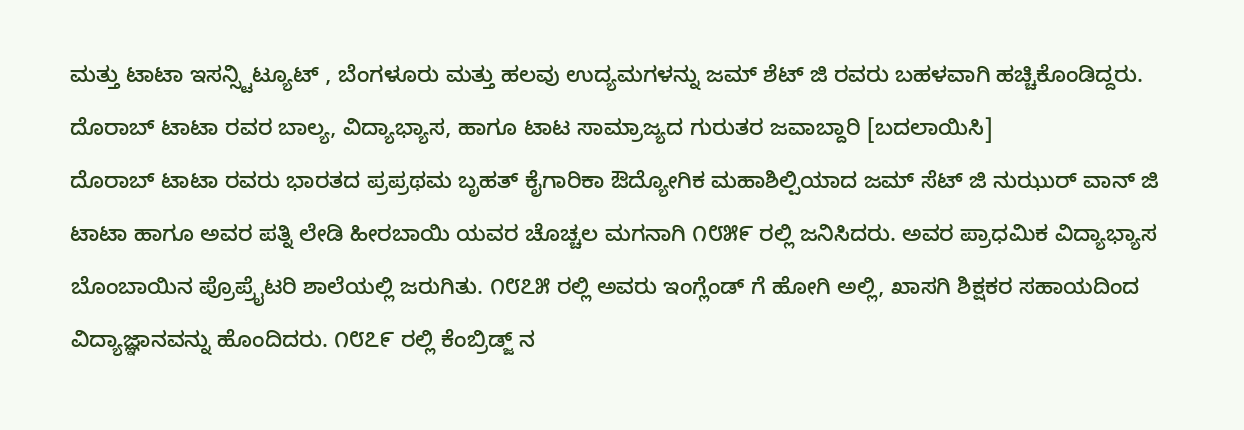ಮತ್ತು ಟಾಟಾ ಇಸನ್ಸ್ಟಿಟ್ಯೂಟ್ , ಬೆಂಗಳೂರು ಮತ್ತು ಹಲವು ಉದ್ಯಮಗಳನ್ನು ಜಮ್ ಶೆಟ್ ಜಿ ರವರು ಬಹಳವಾಗಿ ಹಚ್ಚಿಕೊಂಡಿದ್ದರು.
ದೊರಾಬ್ ಟಾಟಾ ರವರ ಬಾಲ್ಯ, ವಿದ್ಯಾಭ್ಯಾಸ, ಹಾಗೂ ಟಾಟ ಸಾಮ್ರಾಜ್ಯದ ಗುರುತರ ಜವಾಬ್ದಾರಿ [ಬದಲಾಯಿಸಿ]
ದೊರಾಬ್ ಟಾಟಾ ರವರು ಭಾರತದ ಪ್ರಪ್ರಥಮ ಬೃಹತ್ ಕೈಗಾರಿಕಾ ಔದ್ಯೋಗಿಕ ಮಹಾಶಿಲ್ಪಿಯಾದ ಜಮ್ ಸೆಟ್ ಜಿ ನುಝುರ್ ವಾನ್ ಜಿ ಟಾಟಾ ಹಾಗೂ ಅವರ ಪತ್ನಿ ಲೇಡಿ ಹೀರಬಾಯಿ ಯವರ ಚೊಚ್ಚಲ ಮಗನಾಗಿ ೧೮೫೯ ರಲ್ಲಿ ಜನಿಸಿದರು. ಅವರ ಪ್ರಾಧಮಿಕ ವಿದ್ಯಾಭ್ಯಾಸ ಬೊಂಬಾಯಿನ ಪ್ರೊಪ್ರೈಟರಿ ಶಾಲೆಯಲ್ಲಿ ಜರುಗಿತು. ೧೮೭೫ ರಲ್ಲಿ ಅವರು ಇಂಗ್ಲೆಂಡ್ ಗೆ ಹೋಗಿ ಅಲ್ಲಿ, ಖಾಸಗಿ ಶಿಕ್ಷಕರ ಸಹಾಯದಿಂದ ವಿದ್ಯಾಜ್ಞಾನವನ್ನು ಹೊಂದಿದರು. ೧೮೭೯ ರಲ್ಲಿ ಕೆಂಬ್ರಿಡ್ಜ್ ನ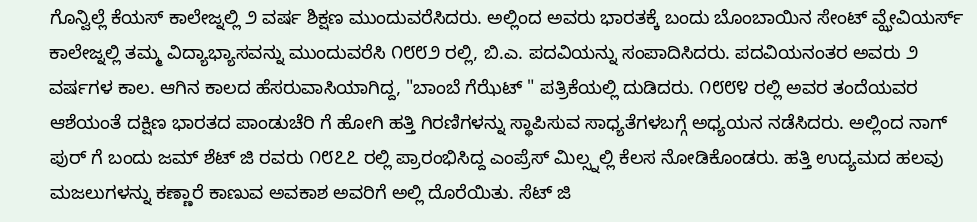ಗೊನ್ವಿಲ್ಲೆ ಕೆಯಸ್ ಕಾಲೇಜ್ನಲ್ಲಿ ೨ ವರ್ಷ ಶಿಕ್ಷಣ ಮುಂದುವರೆಸಿದರು. ಅಲ್ಲಿಂದ ಅವರು ಭಾರತಕ್ಕೆ ಬಂದು ಬೊಂಬಾಯಿನ ಸೇಂಟ್ ವ್ಝೇವಿಯರ್ಸ್ ಕಾಲೇಜ್ನಲ್ಲಿ ತಮ್ಮ ವಿದ್ಯಾಭ್ಯಾಸವನ್ನು ಮುಂದುವರೆಸಿ ೧೮೮೨ ರಲ್ಲಿ, ಬಿ.ಎ. ಪದವಿಯನ್ನು ಸಂಪಾದಿಸಿದರು. ಪದವಿಯನಂತರ ಅವರು ೨ ವರ್ಷಗಳ ಕಾಲ. ಆಗಿನ ಕಾಲದ ಹೆಸರುವಾಸಿಯಾಗಿದ್ದ, "ಬಾಂಬೆ ಗೆಝೆಟ್ " ಪತ್ರಿಕೆಯಲ್ಲಿ ದುಡಿದರು. ೧೮೮೪ ರಲ್ಲಿ ಅವರ ತಂದೆಯವರ ಆಶೆಯಂತೆ ದಕ್ಷಿಣ ಭಾರತದ ಪಾಂಡುಚೆರಿ ಗೆ ಹೋಗಿ ಹತ್ತಿ ಗಿರಣಿಗಳನ್ನು ಸ್ಥಾಪಿಸುವ ಸಾಧ್ಯತೆಗಳಬಗ್ಗೆ ಅಧ್ಯಯನ ನಡೆಸಿದರು. ಅಲ್ಲಿಂದ ನಾಗ್ ಪುರ್ ಗೆ ಬಂದು ಜಮ್ ಶೆಟ್ ಜಿ ರವರು ೧೮೭೭ ರಲ್ಲಿ ಪ್ರಾರಂಭಿಸಿದ್ದ ಎಂಪ್ರೆಸ್ ಮಿಲ್ಸ್ನಲ್ಲಿ ಕೆಲಸ ನೋಡಿಕೊಂಡರು. ಹತ್ತಿ ಉದ್ಯಮದ ಹಲವು ಮಜಲುಗಳನ್ನು ಕಣ್ಣಾರೆ ಕಾಣುವ ಅವಕಾಶ ಅವರಿಗೆ ಅಲ್ಲಿ ದೊರೆಯಿತು. ಸೆಟ್ ಜಿ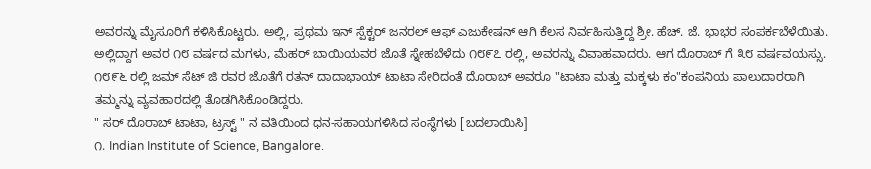ಅವರನ್ನು ಮೈಸೂರಿಗೆ ಕಳಿಸಿಕೊಟ್ಟರು. ಅಲ್ಲಿ, ಪ್ರಥಮ ಇನ್ ಸ್ಪೆಕ್ಟರ್ ಜನರಲ್ ಆಫ್ ಎಜುಕೇಷನ್ ಆಗಿ ಕೆಲಸ ನಿರ್ವಹಿಸುತ್ತಿದ್ದ ಶ್ರೀ. ಹೆಚ್. ಜೆ. ಭಾಭರ ಸಂಪರ್ಕಬೆಳೆಯಿತು. ಅಲ್ಲಿದ್ದಾಗ ಅವರ ೧೮ ವರ್ಷದ ಮಗಳು, ಮೆಹರ್ ಬಾಯಿಯವರ ಜೊತೆ ಸ್ನೇಹಬೆಳೆದು ೧೮೯೭ ರಲ್ಲಿ, ಅವರನ್ನು ವಿವಾಹವಾದರು. ಆಗ ದೊರಾಬ್ ಗೆ ೩೮ ವರ್ಷವಯಸ್ಸು. ೧೮೯೬ ರಲ್ಲಿ ಜಮ್ ಸೆಟ್ ಜಿ ರವರ ಜೊತೆಗೆ ರತನ್ ದಾದಾಭಾಯ್ ಟಾಟಾ ಸೇರಿದಂತೆ ದೊರಾಬ್ ಅವರೂ "ಟಾಟಾ ಮತ್ತು ಮಕ್ಕಳು ಕಂ"ಕಂಪನಿಯ ಪಾಲುದಾರರಾಗಿ ತಮ್ಮನ್ನು ವ್ಯವಹಾರದಲ್ಲಿ ತೊಡಗಿಸಿಕೊಂಡಿದ್ದರು.
" ಸರ್ ದೊರಾಬ್ ಟಾಟಾ, ಟ್ರಸ್ಟ್ " ನ ವತಿಯಿಂದ ಧನ-ಸಹಾಯಗಳಿಸಿದ ಸಂಸ್ಥೆಗಳು [ಬದಲಾಯಿಸಿ]
೧. Indian Institute of Science, Bangalore.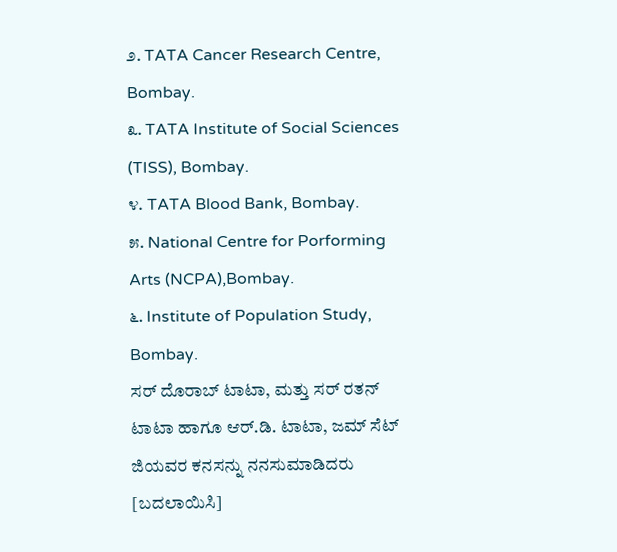೨. TATA Cancer Research Centre, Bombay.
೩. TATA Institute of Social Sciences (TISS), Bombay.
೪. TATA Blood Bank, Bombay.
೫. National Centre for Porforming Arts (NCPA),Bombay.
೬. Institute of Population Study, Bombay.
ಸರ್ ದೊರಾಬ್ ಟಾಟಾ, ಮತ್ತು ಸರ್ ರತನ್ ಟಾಟಾ ಹಾಗೂ ಆರ್.ಡಿ. ಟಾಟಾ, ಜಮ್ ಸೆಟ್ ಜಿಯವರ ಕನಸನ್ನು ನನಸುಮಾಡಿದರು [ಬದಲಾಯಿಸಿ]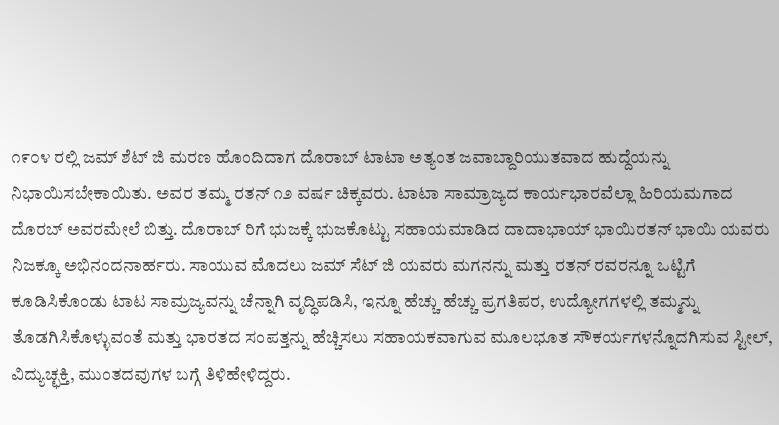೧೯೦೪ ರಲ್ಲಿ ಜಮ್ ಶೆಟ್ ಜಿ ಮರಣ ಹೊಂದಿದಾಗ ದೊರಾಬ್ ಟಾಟಾ ಅತ್ಯಂತ ಜವಾಬ್ದಾರಿಯುತವಾದ ಹುದ್ದೆಯನ್ನು ನಿಭಾಯಿಸಬೇಕಾಯಿತು. ಅವರ ತಮ್ಮ ರತನ್ ೧೨ ವರ್ಷ ಚಿಕ್ಕವರು. ಟಾಟಾ ಸಾಮ್ರಾಜ್ಯದ ಕಾರ್ಯಭಾರವೆಲ್ಲಾ ಹಿರಿಯಮಗಾದ ದೊರಬ್ ಅವರಮೇಲೆ ಬಿತ್ತು. ದೊರಾಬ್ ರಿಗೆ ಭುಜಕ್ಕೆ ಭುಜಕೊಟ್ಟು ಸಹಾಯಮಾಡಿದ ದಾದಾಭಾಯ್ ಭಾಯಿರತನ್ ಭಾಯಿ ಯವರು ನಿಜಕ್ಕೂ ಅಭಿನಂದನಾರ್ಹರು. ಸಾಯುವ ಮೊದಲು ಜಮ್ ಸೆಟ್ ಜಿ ಯವರು ಮಗನನ್ನು ಮತ್ತು ರತನ್ ರವರನ್ನೂ ಒಟ್ಟಿಗೆ ಕೂಡಿಸಿಕೊಂಡು ಟಾಟ ಸಾಮ್ರಜ್ಯವನ್ನು ಚೆನ್ನಾಗಿ ವೃದ್ಧಿಪಡಿಸಿ, ಇನ್ನೂ ಹೆಚ್ಚು ಹೆಚ್ಚು ಪ್ರಗತಿಪರ, ಉದ್ಯೋಗಗಳಲ್ಲಿ ತಮ್ಮನ್ನು ತೊಡಗಿಸಿಕೊಳ್ಳುವಂತೆ ಮತ್ತು ಭಾರತದ ಸಂಪತ್ತನ್ನು ಹೆಚ್ಚಿಸಲು ಸಹಾಯಕವಾಗುವ ಮೂಲಭೂತ ಸೌಕರ್ಯಗಳನ್ನೊದಗಿಸುವ ಸ್ಟೀಲ್, ವಿದ್ಯುಚ್ಛಕ್ತಿ, ಮುಂತದವುಗಳ ಬಗ್ಗೆ ತಿಳಿಹೇಳಿದ್ದರು.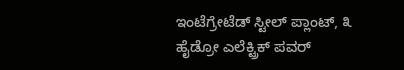ಇಂಟೆಗ್ರೇಟೆಡ್ ಸ್ಟೀಲ್ ಪ್ಲಾಂಟ್, ೩ ಹೈಡ್ರೋ ಎಲೆಕ್ಟ್ರಿಕ್ ಪವರ್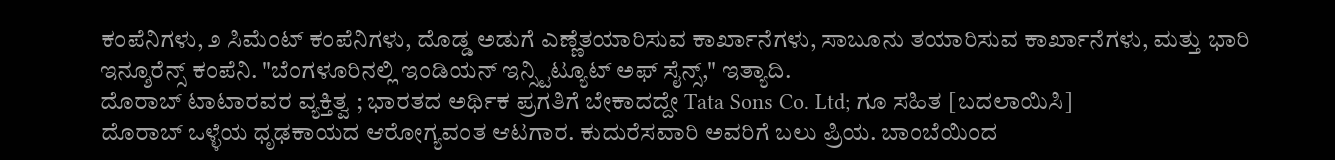ಕಂಪೆನಿಗಳು, ೨ ಸಿಮೆಂಟ್ ಕಂಪೆನಿಗಳು, ದೊಡ್ಡ ಅಡುಗೆ ಎಣ್ಣೆತಯಾರಿಸುವ ಕಾರ್ಖಾನೆಗಳು, ಸಾಬೂನು ತಯಾರಿಸುವ ಕಾರ್ಖಾನೆಗಳು, ಮತ್ತು ಭಾರಿ ಇನ್ಶೂರೆನ್ಸ್ ಕಂಪೆನಿ. "ಬೆಂಗಳೂರಿನಲ್ಲಿ ಇಂಡಿಯನ್ ಇನ್ಸ್ಟಿಟ್ಯೂಟ್ ಅಫ್ ಸೈನ್ಸ್," ಇತ್ಯಾದಿ.
ದೊರಾಬ್ ಟಾಟಾರವರ ವ್ಯಕ್ತಿತ್ವ ; ಭಾರತದ ಅರ್ಥಿಕ ಪ್ರಗತಿಗೆ ಬೇಕಾದದ್ದೇ Tata Sons Co. Ltd; ಗೂ ಸಹಿತ [ಬದಲಾಯಿಸಿ]
ದೊರಾಬ್ ಒಳ್ಳೆಯ ಧೃಢಕಾಯದ ಆರೋಗ್ಯವಂತ ಆಟಗಾರ. ಕುದುರೆಸವಾರಿ ಅವರಿಗೆ ಬಲು ಪ್ರಿಯ. ಬಾಂಬೆಯಿಂದ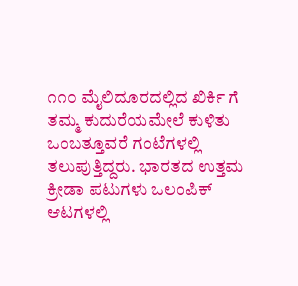೧೧೦ ಮೈಲಿದೂರದಲ್ಲಿದ ಖಿರ್ಕಿ ಗೆ ತಮ್ಮ ಕುದುರೆಯಮೇಲೆ ಕುಳಿತು ಒಂಬತ್ತೂವರೆ ಗಂಟೆಗಳಲ್ಲಿ ತಲುಪುತ್ತಿದ್ದರು. ಭಾರತದ ಉತ್ತಮ ಕ್ರೀಡಾ ಪಟುಗಳು ಒಲಂಪಿಕ್ ಆಟಗಳಲ್ಲಿ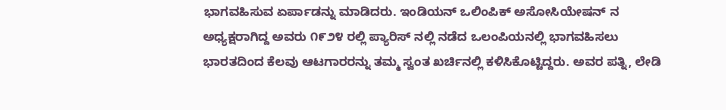ಭಾಗವಹಿಸುವ ಏರ್ಪಾಡನ್ನು ಮಾಡಿದರು. ಇಂಡಿಯನ್ ಒಲಿಂಪಿಕ್ ಅಸೋಸಿಯೇಷನ್ ನ ಅಧ್ಯಕ್ಷರಾಗಿದ್ದ ಅವರು ೧೯೨೪ ರಲ್ಲಿ ಪ್ಯಾರಿಸ್ ನಲ್ಲಿ ನಡೆದ ಒಲಂಪಿಯನಲ್ಲಿ ಭಾಗವಹಿಸಲು ಭಾರತದಿಂದ ಕೆಲವು ಆಟಗಾರರನ್ನು ತಮ್ಮ ಸ್ವಂತ ಖರ್ಚಿನಲ್ಲಿ ಕಳಿಸಿಕೊಟ್ಟಿದ್ದರು. ಅವರ ಪತ್ನಿ, ಲೇಡಿ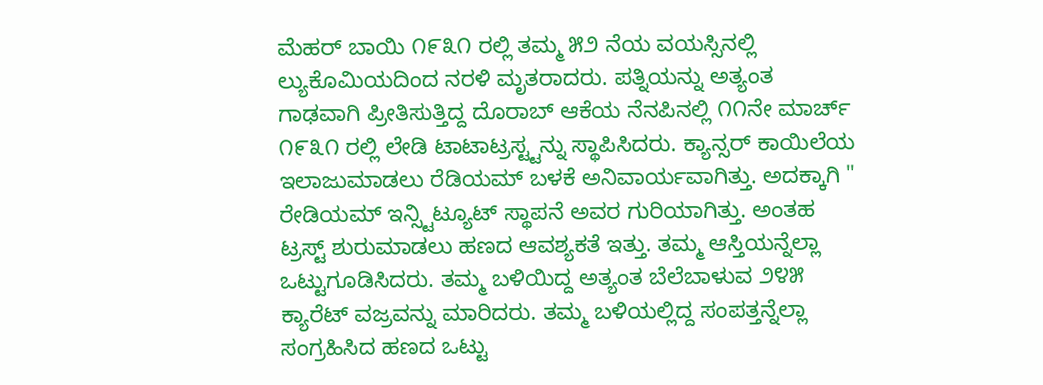ಮೆಹರ್ ಬಾಯಿ ೧೯೩೧ ರಲ್ಲಿ ತಮ್ಮ ೫೨ ನೆಯ ವಯಸ್ಸಿನಲ್ಲಿ ಲ್ಯುಕೊಮಿಯದಿಂದ ನರಳಿ ಮೃತರಾದರು. ಪತ್ನಿಯನ್ನು ಅತ್ಯಂತ ಗಾಢವಾಗಿ ಪ್ರೀತಿಸುತ್ತಿದ್ದ ದೊರಾಬ್ ಆಕೆಯ ನೆನಪಿನಲ್ಲಿ ೧೧ನೇ ಮಾರ್ಚ್ ೧೯೩೧ ರಲ್ಲಿ ಲೇಡಿ ಟಾಟಾಟ್ರಸ್ಟ್ಟನ್ನು ಸ್ಥಾಪಿಸಿದರು. ಕ್ಯಾನ್ಸರ್ ಕಾಯಿಲೆಯ ಇಲಾಜುಮಾಡಲು ರೆಡಿಯಮ್ ಬಳಕೆ ಅನಿವಾರ್ಯವಾಗಿತ್ತು. ಅದಕ್ಕಾಗಿ " ರೇಡಿಯಮ್ ಇನ್ಸ್ಟಿಟ್ಯೂಟ್ ಸ್ಥಾಪನೆ ಅವರ ಗುರಿಯಾಗಿತ್ತು. ಅಂತಹ ಟ್ರಸ್ಟ್ ಶುರುಮಾಡಲು ಹಣದ ಆವಶ್ಯಕತೆ ಇತ್ತು. ತಮ್ಮ ಆಸ್ತಿಯನ್ನೆಲ್ಲಾ ಒಟ್ಟುಗೂಡಿಸಿದರು. ತಮ್ಮ ಬಳಿಯಿದ್ದ ಅತ್ಯಂತ ಬೆಲೆಬಾಳುವ ೨೪೫ ಕ್ಯಾರೆಟ್ ವಜ್ರವನ್ನು ಮಾರಿದರು. ತಮ್ಮ ಬಳಿಯಲ್ಲಿದ್ದ ಸಂಪತ್ತನ್ನೆಲ್ಲಾ ಸಂಗ್ರಹಿಸಿದ ಹಣದ ಒಟ್ಟು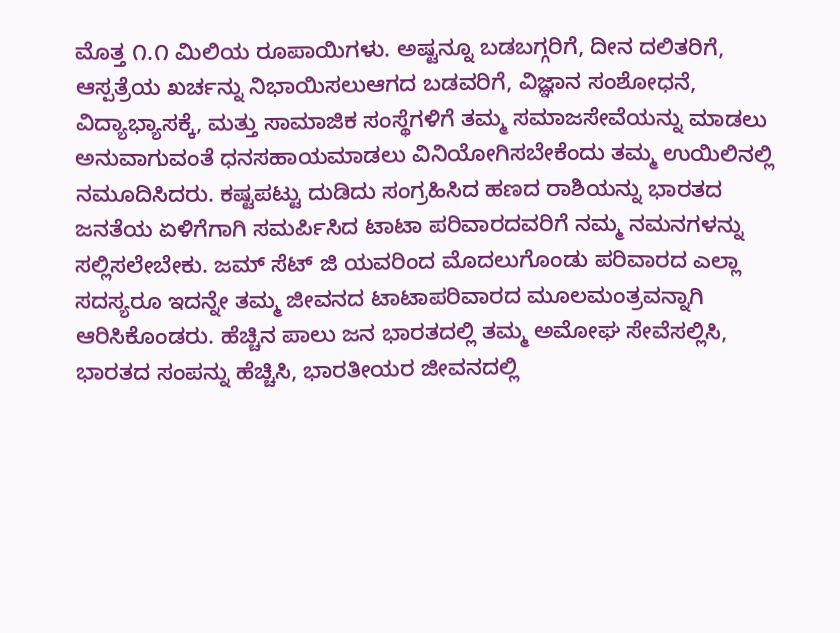ಮೊತ್ತ ೧.೧ ಮಿಲಿಯ ರೂಪಾಯಿಗಳು. ಅಷ್ಟನ್ನೂ ಬಡಬಗ್ಗರಿಗೆ, ದೀನ ದಲಿತರಿಗೆ, ಆಸ್ಪತ್ರೆಯ ಖರ್ಚನ್ನು ನಿಭಾಯಿಸಲುಆಗದ ಬಡವರಿಗೆ, ವಿಜ್ಞಾನ ಸಂಶೋಧನೆ, ವಿದ್ಯಾಭ್ಯಾಸಕ್ಕೆ, ಮತ್ತು ಸಾಮಾಜಿಕ ಸಂಸ್ಥೆಗಳಿಗೆ ತಮ್ಮ ಸಮಾಜಸೇವೆಯನ್ನು ಮಾಡಲು ಅನುವಾಗುವಂತೆ ಧನಸಹಾಯಮಾಡಲು ವಿನಿಯೋಗಿಸಬೇಕೆಂದು ತಮ್ಮ ಉಯಿಲಿನಲ್ಲಿ ನಮೂದಿಸಿದರು. ಕಷ್ಟಪಟ್ಟು ದುಡಿದು ಸಂಗ್ರಹಿಸಿದ ಹಣದ ರಾಶಿಯನ್ನು ಭಾರತದ ಜನತೆಯ ಏಳಿಗೆಗಾಗಿ ಸಮರ್ಪಿಸಿದ ಟಾಟಾ ಪರಿವಾರದವರಿಗೆ ನಮ್ಮ ನಮನಗಳನ್ನು ಸಲ್ಲಿಸಲೇಬೇಕು. ಜಮ್ ಸೆಟ್ ಜಿ ಯವರಿಂದ ಮೊದಲುಗೊಂಡು ಪರಿವಾರದ ಎಲ್ಲಾ ಸದಸ್ಯರೂ ಇದನ್ನೇ ತಮ್ಮ ಜೀವನದ ಟಾಟಾಪರಿವಾರದ ಮೂಲಮಂತ್ರವನ್ನಾಗಿ ಆರಿಸಿಕೊಂಡರು. ಹೆಚ್ಚಿನ ಪಾಲು ಜನ ಭಾರತದಲ್ಲಿ ತಮ್ಮ ಅಮೋಘ ಸೇವೆಸಲ್ಲಿಸಿ, ಭಾರತದ ಸಂಪನ್ನು ಹೆಚ್ಚಿಸಿ, ಭಾರತೀಯರ ಜೀವನದಲ್ಲಿ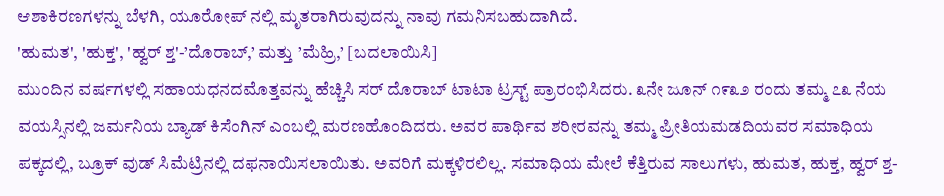ಆಶಾಕಿರಣಗಳನ್ನು ಬೆಳಗಿ, ಯೂರೋಪ್ ನಲ್ಲಿ ಮೃತರಾಗಿರುವುದನ್ನು ನಾವು ಗಮನಿಸಬಹುದಾಗಿದೆ.
'ಹುಮತ', 'ಹುಕ್ತ', 'ಹ್ವರ್ ಶ್ತ'-’ದೊರಾಬ್,’ ಮತ್ತು ’ಮೆಹ್ರಿ,’ [ಬದಲಾಯಿಸಿ]
ಮುಂದಿನ ವರ್ಷಗಳಲ್ಲಿ ಸಹಾಯಧನದಮೊತ್ತವನ್ನು ಹೆಚ್ಚಿಸಿ ಸರ್ ದೊರಾಬ್ ಟಾಟಾ ಟ್ರಸ್ಟ್ ಪ್ರಾರಂಭಿಸಿದರು. ೩ನೇ ಜೂನ್ ೧೯೩೨ ರಂದು ತಮ್ಮ ೭೩ ನೆಯ ವಯಸ್ಸಿನಲ್ಲಿ ಜರ್ಮನಿಯ ಬ್ಯಾಡ್ ಕಿಸೆಂಗಿನ್ ಎಂಬಲ್ಲಿ ಮರಣಹೊಂದಿದರು. ಅವರ ಪಾರ್ಥಿವ ಶರೀರವನ್ನು ತಮ್ಮ ಪ್ರೀತಿಯಮಡದಿಯವರ ಸಮಾಧಿಯ ಪಕ್ಕದಲ್ಲಿ, ಬ್ರೂಕ್ ವುಡ್ ಸಿಮೆಟ್ರಿನಲ್ಲಿ ದಫನಾಯಿಸಲಾಯಿತು. ಅವರಿಗೆ ಮಕ್ಕಳಿರಲಿಲ್ಲ. ಸಮಾಧಿಯ ಮೇಲೆ ಕೆತ್ತಿರುವ ಸಾಲುಗಳು, ಹುಮತ, ಹುಕ್ತ, ಹ್ವರ್ ಶ್ತ-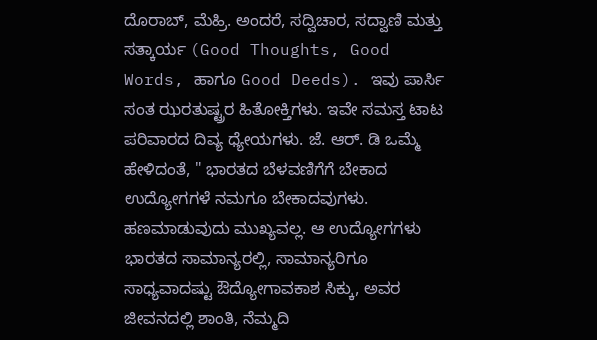ದೊರಾಬ್, ಮೆಹ್ರಿ. ಅಂದರೆ, ಸದ್ವಿಚಾರ, ಸದ್ವಾಣಿ ಮತ್ತು ಸತ್ಕಾರ್ಯ (Good Thoughts, Good Words, ಹಾಗೂ Good Deeds). ಇವು ಪಾರ್ಸಿ ಸಂತ ಝರತುಷ್ಟ್ರರ ಹಿತೋಕ್ತಿಗಳು. ಇವೇ ಸಮಸ್ತ ಟಾಟ ಪರಿವಾರದ ದಿವ್ಯ ಧ್ಯೇಯಗಳು. ಜೆ. ಆರ್. ಡಿ ಒಮ್ಮೆ ಹೇಳಿದಂತೆ, " ಭಾರತದ ಬೆಳವಣಿಗೆಗೆ ಬೇಕಾದ ಉದ್ಯೋಗಗಳೆ ನಮಗೂ ಬೇಕಾದವುಗಳು. ಹಣಮಾಡುವುದು ಮುಖ್ಯವಲ್ಲ. ಆ ಉದ್ಯೋಗಗಳು ಭಾರತದ ಸಾಮಾನ್ಯರಲ್ಲಿ, ಸಾಮಾನ್ಯರಿಗೂ ಸಾಧ್ಯವಾದಷ್ಟು ಔದ್ಯೋಗಾವಕಾಶ ಸಿಕ್ಕು, ಅವರ ಜೀವನದಲ್ಲಿ ಶಾಂತಿ, ನೆಮ್ಮದಿ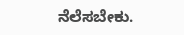ನೆಲೆಸಬೇಕು.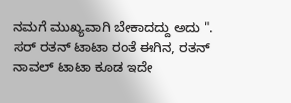ನಮಗೆ ಮುಖ್ಯವಾಗಿ ಬೇಕಾದದ್ದು ಅದು ". ಸರ್ ರತನ್ ಟಾಟಾ ರಂತೆ ಈಗಿನ, ರತನ್ ನಾವಲ್ ಟಾಟಾ ಕೂಡ ಇದೇ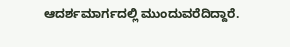ಆದರ್ಶಮಾರ್ಗದಲ್ಲಿ ಮುಂದುವರೆದಿದ್ದಾರೆ.